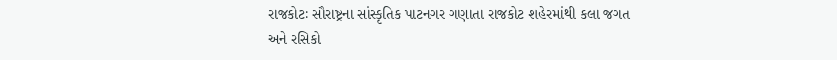રાજકોટઃ સૌરાષ્ટ્રના સાંસ્કૃતિક પાટનગર ગણાતા રાજકોટ શહેરમાંથી કલા જગત અને રસિકો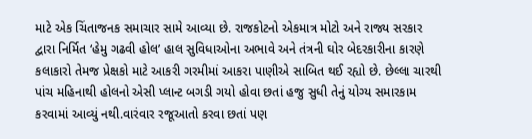માટે એક ચિંતાજનક સમાચાર સામે આવ્યા છે. રાજકોટનો એકમાત્ર મોટો અને રાજ્ય સરકાર દ્વારા નિર્મિત ‘હેમુ ગઢવી હોલ’ હાલ સુવિધાઓના અભાવે અને તંત્રની ઘોર બેદરકારીના કારણે કલાકારો તેમજ પ્રેક્ષકો માટે આકરી ગરમીમાં આકરા પાણીએ સાબિત થઈ રહ્યો છે. છેલ્લા ચારથી પાંચ મહિનાથી હોલનો એસી પ્લાન્ટ બગડી ગયો હોવા છતાં હજુ સુધી તેનું યોગ્ય સમારકામ કરવામાં આવ્યું નથી.વારંવાર રજૂઆતો કરવા છતાં પણ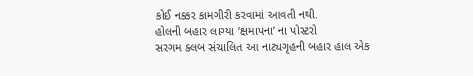કોઈ નક્કર કામગીરી કરવામાં આવતી નથી.
હોલની બહાર લાગ્યા ‘ક્ષમાપના’ ના પોસ્ટરો
સરગમ ક્લબ સંચાલિત આ નાટ્યગૃહની બહાર હાલ એક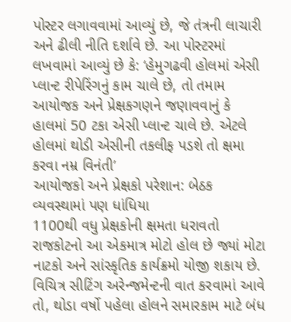પોસ્ટર લગાવવામાં આવ્યું છે, જે તંત્રની લાચારી અને ઢીલી નીતિ દર્શાવે છે. આ પોસ્ટરમાં લખવામાં આવ્યું છે કે: ‘હેમુગઢવી હોલમાં એસી પ્લાન્ટ રીપેરિંગનું કામ ચાલે છે, તો તમામ આયોજક અને પ્રેક્ષકગણને જણાવવાનું કે હાલમાં 50 ટકા એસી પ્લાન્ટ ચાલે છે. એટલે હોલમાં થોડી એસીની તકલીફ પડશે તો ક્ષમા કરવા નમ્ર વિનંતી’
આયોજકો અને પ્રેક્ષકો પરેશાન: બેઠક વ્યવસ્થામાં પણ ધાંધિયા
1100થી વધુ પ્રેક્ષકોની ક્ષમતા ધરાવતો રાજકોટનો આ એકમાત્ર મોટો હોલ છે જ્યાં મોટા નાટકો અને સાંસ્કૃતિક કાર્યક્રમો યોજી શકાય છે. વિચિત્ર સીટિંગ અરેન્જમેન્ટની વાત કરવામાં આવે તો, થોડા વર્ષો પહેલા હોલને સમારકામ માટે બંધ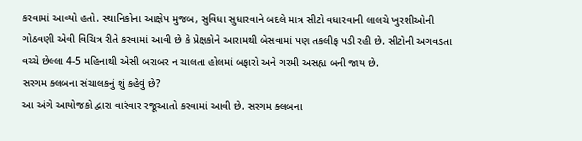કરવામાં આવ્યો હતો. સ્થાનિકોના આક્ષેપ મુજબ, સુવિધા સુધારવાને બદલે માત્ર સીટો વધારવાની લાલચે ખુરશીઓની ગોઠવણી એવી વિચિત્ર રીતે કરવામાં આવી છે કે પ્રેક્ષકોને આરામથી બેસવામાં પણ તકલીફ પડી રહી છે. સીટોની અગવડતા વચ્ચે છેલ્લા 4-5 મહિનાથી એસી બરાબર ન ચાલતા હોલમાં બફારો અને ગરમી અસહ્ય બની જાય છે.
સરગમ ક્લબના સંચાલકનું શું કહેવું છે?
આ અંગે આયોજકો દ્વારા વારંવાર રજૂઆતો કરવામાં આવી છે. સરગમ ક્લબના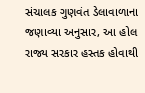સંચાલક ગુણવંત ડેલાવાળાના જણાવ્યા અનુસાર, આ હોલ રાજ્ય સરકાર હસ્તક હોવાથી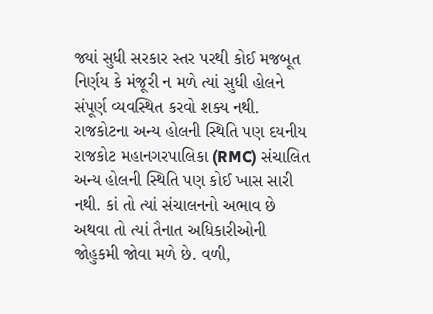જ્યાં સુધી સરકાર સ્તર પરથી કોઈ મજબૂત નિર્ણય કે મંજૂરી ન મળે ત્યાં સુધી હોલને સંપૂર્ણ વ્યવસ્થિત કરવો શક્ય નથી.
રાજકોટના અન્ય હોલની સ્થિતિ પણ દયનીય
રાજકોટ મહાનગરપાલિકા (RMC) સંચાલિત અન્ય હોલની સ્થિતિ પણ કોઈ ખાસ સારી નથી. કાં તો ત્યાં સંચાલનનો અભાવ છે અથવા તો ત્યાં તૈનાત અધિકારીઓની જોહુકમી જોવા મળે છે. વળી,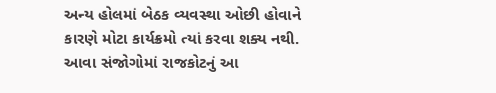અન્ય હોલમાં બેઠક વ્યવસ્થા ઓછી હોવાને કારણે મોટા કાર્યક્રમો ત્યાં કરવા શક્ય નથી. આવા સંજોગોમાં રાજકોટનું આ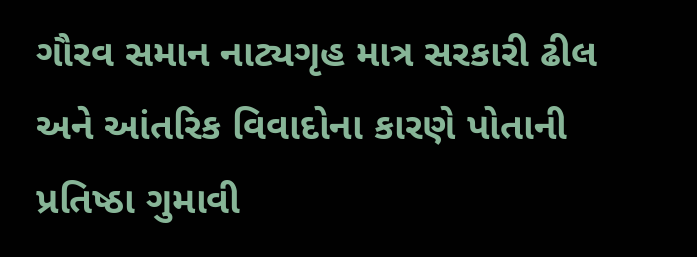ગૌરવ સમાન નાટ્યગૃહ માત્ર સરકારી ઢીલ અને આંતરિક વિવાદોના કારણે પોતાની પ્રતિષ્ઠા ગુમાવી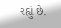રહ્યું છે.